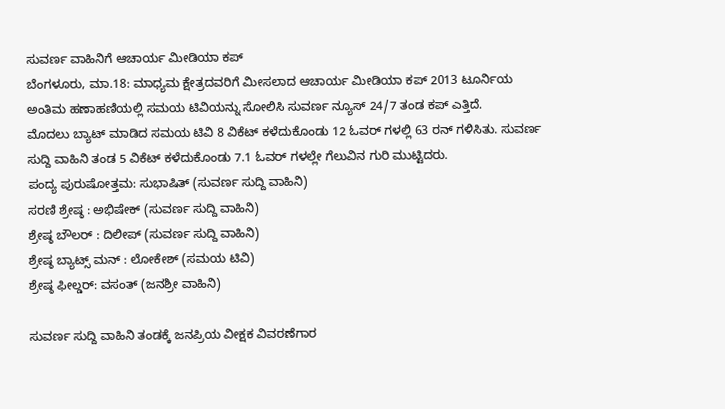ಸುವರ್ಣ ವಾಹಿನಿಗೆ ಆಚಾರ್ಯ ಮೀಡಿಯಾ ಕಪ್
ಬೆಂಗಳೂರು, ಮಾ.18: ಮಾಧ್ಯಮ ಕ್ಷೇತ್ರದವರಿಗೆ ಮೀಸಲಾದ ಆಚಾರ್ಯ ಮೀಡಿಯಾ ಕಪ್ 2013 ಟೂರ್ನಿಯ ಅಂತಿಮ ಹಣಾಹಣಿಯಲ್ಲಿ ಸಮಯ ಟಿವಿಯನ್ನು ಸೋಲಿಸಿ ಸುವರ್ಣ ನ್ಯೂಸ್ 24/7 ತಂಡ ಕಪ್ ಎತ್ತಿದೆ.
ಮೊದಲು ಬ್ಯಾಟ್ ಮಾಡಿದ ಸಮಯ ಟಿವಿ 8 ವಿಕೆಟ್ ಕಳೆದುಕೊಂಡು 12 ಓವರ್ ಗಳಲ್ಲಿ 63 ರನ್ ಗಳಿಸಿತು. ಸುವರ್ಣ ಸುದ್ದಿ ವಾಹಿನಿ ತಂಡ 5 ವಿಕೆಟ್ ಕಳೆದುಕೊಂಡು 7.1 ಓವರ್ ಗಳಲ್ಲೇ ಗೆಲುವಿನ ಗುರಿ ಮುಟ್ಟಿದರು.
ಪಂದ್ಯ ಪುರುಷೋತ್ತಮ: ಸುಭಾಷಿತ್ (ಸುವರ್ಣ ಸುದ್ದಿ ವಾಹಿನಿ)
ಸರಣಿ ಶ್ರೇಷ್ಠ : ಅಭಿಷೇಕ್ (ಸುವರ್ಣ ಸುದ್ದಿ ವಾಹಿನಿ)
ಶ್ರೇಷ್ಠ ಬೌಲರ್ : ದಿಲೀಪ್ (ಸುವರ್ಣ ಸುದ್ದಿ ವಾಹಿನಿ)
ಶ್ರೇಷ್ಠ ಬ್ಯಾಟ್ಸ್ ಮನ್ : ಲೋಕೇಶ್ (ಸಮಯ ಟಿವಿ)
ಶ್ರೇಷ್ಠ ಫೀಲ್ಡರ್: ವಸಂತ್ (ಜನಶ್ರೀ ವಾಹಿನಿ)

ಸುವರ್ಣ ಸುದ್ದಿ ವಾಹಿನಿ ತಂಡಕ್ಕೆ ಜನಪ್ರಿಯ ವೀಕ್ಷಕ ವಿವರಣೆಗಾರ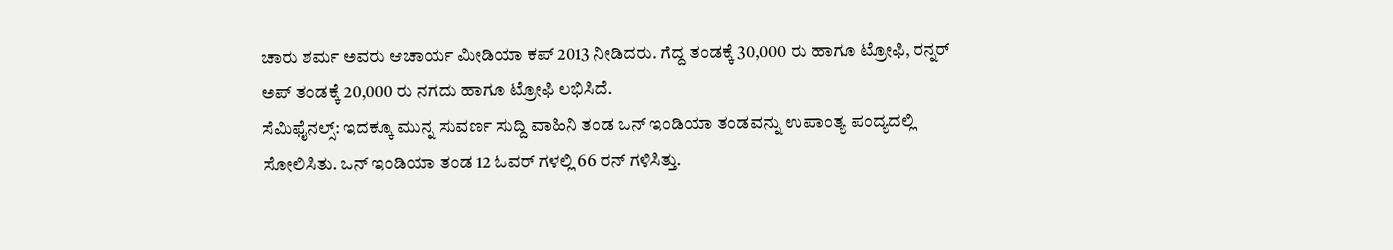ಚಾರು ಶರ್ಮ ಅವರು ಆಚಾರ್ಯ ಮೀಡಿಯಾ ಕಪ್ 2013 ನೀಡಿದರು. ಗೆದ್ದ ತಂಡಕ್ಕೆ 30,000 ರು ಹಾಗೂ ಟ್ರೋಫಿ, ರನ್ನರ್ ಅಪ್ ತಂಡಕ್ಕೆ 20,000 ರು ನಗದು ಹಾಗೂ ಟ್ರೋಫಿ ಲಭಿಸಿದೆ.
ಸೆಮಿಫೈನಲ್ಸ್: ಇದಕ್ಕೂ ಮುನ್ನ ಸುವರ್ಣ ಸುದ್ದಿ ವಾಹಿನಿ ತಂಡ ಒನ್ ಇಂಡಿಯಾ ತಂಡವನ್ನು ಉಪಾಂತ್ಯ ಪಂದ್ಯದಲ್ಲಿ ಸೋಲಿಸಿತು. ಒನ್ ಇಂಡಿಯಾ ತಂಡ 12 ಓವರ್ ಗಳಲ್ಲಿ 66 ರನ್ ಗಳಿಸಿತ್ತು.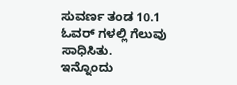ಸುವರ್ಣ ತಂಡ 10.1 ಓವರ್ ಗಳಲ್ಲಿ ಗೆಲುವು ಸಾಧಿಸಿತು.
ಇನ್ನೊಂದು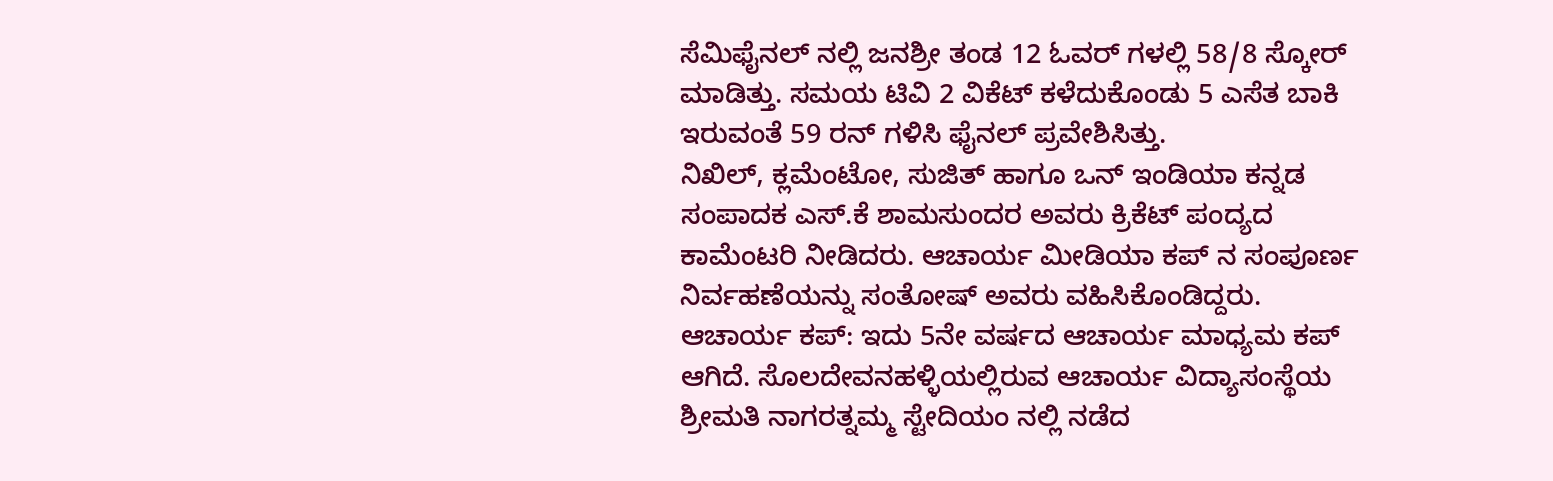ಸೆಮಿಫೈನಲ್ ನಲ್ಲಿ ಜನಶ್ರೀ ತಂಡ 12 ಓವರ್ ಗಳಲ್ಲಿ 58/8 ಸ್ಕೋರ್ ಮಾಡಿತ್ತು. ಸಮಯ ಟಿವಿ 2 ವಿಕೆಟ್ ಕಳೆದುಕೊಂಡು 5 ಎಸೆತ ಬಾಕಿ ಇರುವಂತೆ 59 ರನ್ ಗಳಿಸಿ ಫೈನಲ್ ಪ್ರವೇಶಿಸಿತ್ತು.
ನಿಖಿಲ್, ಕ್ಲಮೆಂಟೋ, ಸುಜಿತ್ ಹಾಗೂ ಒನ್ ಇಂಡಿಯಾ ಕನ್ನಡ ಸಂಪಾದಕ ಎಸ್.ಕೆ ಶಾಮಸುಂದರ ಅವರು ಕ್ರಿಕೆಟ್ ಪಂದ್ಯದ ಕಾಮೆಂಟರಿ ನೀಡಿದರು. ಆಚಾರ್ಯ ಮೀಡಿಯಾ ಕಪ್ ನ ಸಂಪೂರ್ಣ ನಿರ್ವಹಣೆಯನ್ನು ಸಂತೋಷ್ ಅವರು ವಹಿಸಿಕೊಂಡಿದ್ದರು.
ಆಚಾರ್ಯ ಕಪ್: ಇದು 5ನೇ ವರ್ಷದ ಆಚಾರ್ಯ ಮಾಧ್ಯಮ ಕಪ್ ಆಗಿದೆ. ಸೊಲದೇವನಹಳ್ಳಿಯಲ್ಲಿರುವ ಆಚಾರ್ಯ ವಿದ್ಯಾಸಂಸ್ಥೆಯ ಶ್ರೀಮತಿ ನಾಗರತ್ನಮ್ಮ ಸ್ಟೇದಿಯಂ ನಲ್ಲಿ ನಡೆದ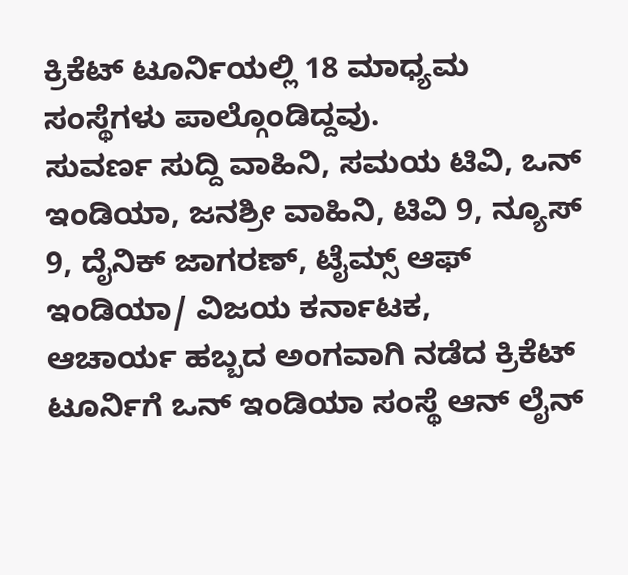ಕ್ರಿಕೆಟ್ ಟೂರ್ನಿಯಲ್ಲಿ 18 ಮಾಧ್ಯಮ ಸಂಸ್ಥೆಗಳು ಪಾಲ್ಗೊಂಡಿದ್ದವು.
ಸುವರ್ಣ ಸುದ್ದಿ ವಾಹಿನಿ, ಸಮಯ ಟಿವಿ, ಒನ್ ಇಂಡಿಯಾ, ಜನಶ್ರೀ ವಾಹಿನಿ, ಟಿವಿ 9, ನ್ಯೂಸ್ 9, ದೈನಿಕ್ ಜಾಗರಣ್, ಟೈಮ್ಸ್ ಆಫ್ ಇಂಡಿಯಾ/ ವಿಜಯ ಕರ್ನಾಟಕ,
ಆಚಾರ್ಯ ಹಬ್ಬದ ಅಂಗವಾಗಿ ನಡೆದ ಕ್ರಿಕೆಟ್ ಟೂರ್ನಿಗೆ ಒನ್ ಇಂಡಿಯಾ ಸಂಸ್ಥೆ ಆನ್ ಲೈನ್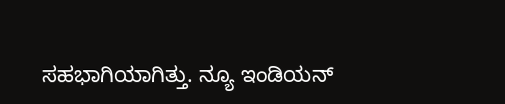ಸಹಭಾಗಿಯಾಗಿತ್ತು. ನ್ಯೂ ಇಂಡಿಯನ್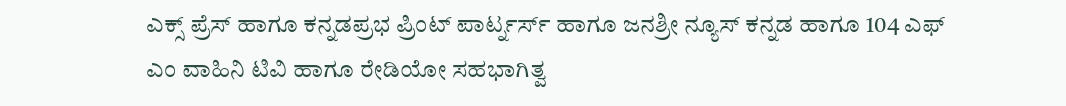ಎಕ್ಸ್ ಪ್ರೆಸ್ ಹಾಗೂ ಕನ್ನಡಪ್ರಭ ಪ್ರಿಂಟ್ ಪಾರ್ಟ್ನರ್ಸ್ ಹಾಗೂ ಜನಶ್ರೀ ನ್ಯೂಸ್ ಕನ್ನಡ ಹಾಗೂ 104 ಎಫ್ ಎಂ ವಾಹಿನಿ ಟಿವಿ ಹಾಗೂ ರೇಡಿಯೋ ಸಹಭಾಗಿತ್ವ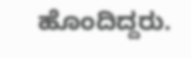ಹೊಂದಿದ್ದರು.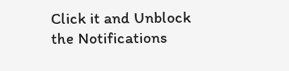Click it and Unblock the Notifications